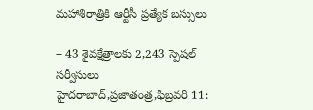మహాశిరాత్రికి ఆర్టీసీ ప్రత్యేక బస్సులు

– 43 శైవక్షేత్రాలకు 2,243 స్పెషల్ సర్వీసులు హైదరాబాద్,ప్రజాతంత్ర,ఫిబ్రవరి 11: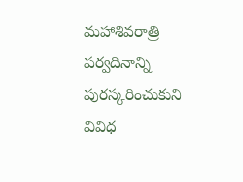మహాశివరాత్రి పర్వదినాన్ని పురస్కరించుకుని వివిధ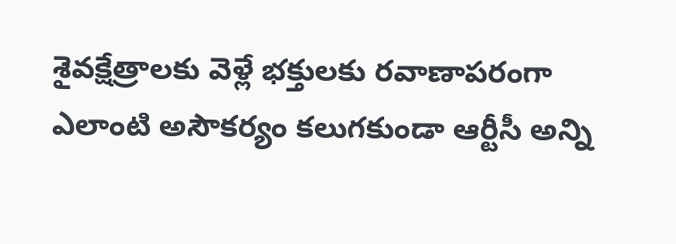శైవక్షేత్రాలకు వెళ్లే భక్తులకు రవాణాపరంగా ఎలాంటి అసౌకర్యం కలుగకుండా ఆర్టీసీ అన్ని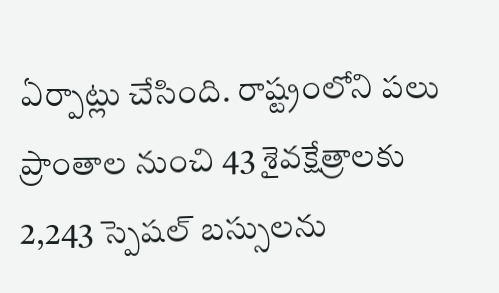ఏర్పాట్లు చేసింది. రాష్ట్రంలోని పలు ప్రాంతాల నుంచి 43 శైవక్షేత్రాలకు 2,243 స్పెషల్ బస్సులను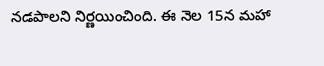నడపాలని నిర్ణయించింది. ఈ నెల 15న మహా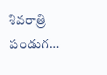శివరాత్రి పండుగ…